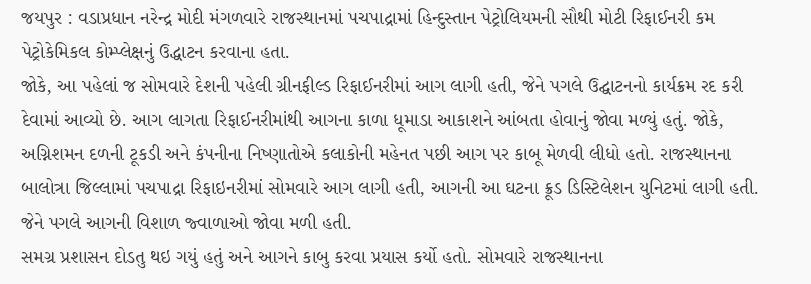જયપુર : વડાપ્રધાન નરેન્દ્ર મોદી મંગળવારે રાજસ્થાનમાં પચપાદ્રામાં હિન્દુસ્તાન પેટ્રોલિયમની સૌથી મોટી રિફાઈનરી કમ પેટ્રોકેમિકલ કોમ્પ્લેક્ષનું ઉદ્ધાટન કરવાના હતા.
જોકે, આ પહેલાં જ સોમવારે દેશની પહેલી ગ્રીનફીલ્ડ રિફાઈનરીમાં આગ લાગી હતી, જેને પગલે ઉદ્ઘાટનનો કાર્યક્રમ રદ કરી દેવામાં આવ્યો છે. આગ લાગતા રિફાઈનરીમાંથી આગના કાળા ધૂમાડા આકાશને આંબતા હોવાનું જોવા મળ્યું હતું. જોકે, અગ્નિશમન દળની ટૂકડી અને કંપનીના નિષ્ણાતોએ કલાકોની મહેનત પછી આગ પર કાબૂ મેળવી લીધો હતો. રાજસ્થાનના બાલોત્રા જિલ્લામાં પચપાદ્રા રિફાઇનરીમાં સોમવારે આગ લાગી હતી, આગની આ ઘટના ક્રૂડ ડિસ્ટિલેશન યુનિટમાં લાગી હતી. જેને પગલે આગની વિશાળ જ્વાળાઓ જોવા મળી હતી.
સમગ્ર પ્રશાસન દોડતુ થઇ ગયું હતું અને આગને કાબુ કરવા પ્રયાસ કર્યો હતો. સોમવારે રાજસ્થાનના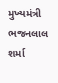મુખ્યમંત્રી ભજનલાલ શર્મા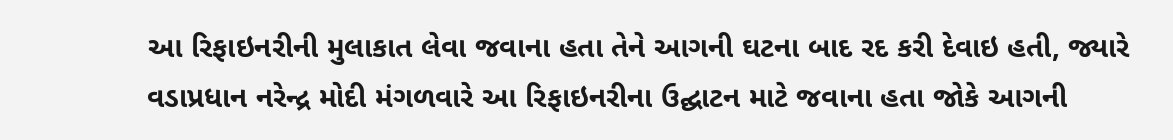આ રિફાઇનરીની મુલાકાત લેવા જવાના હતા તેને આગની ઘટના બાદ રદ કરી દેવાઇ હતી, જ્યારે વડાપ્રધાન નરેન્દ્ર મોદી મંગળવારે આ રિફાઇનરીના ઉદ્ઘાટન માટે જવાના હતા જોકે આગની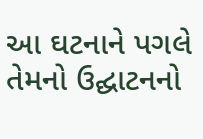આ ઘટનાને પગલે તેમનો ઉદ્ઘાટનનો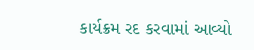કાર્યક્રમ રદ કરવામાં આવ્યો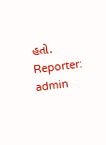હતો.
Reporter: admin